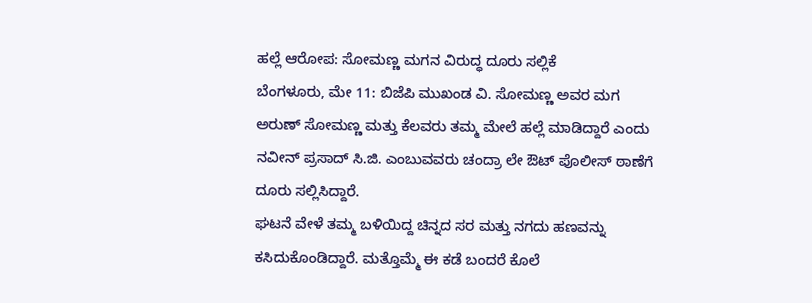ಹಲ್ಲೆ ಆರೋಪ: ಸೋಮಣ್ಣ ಮಗನ ವಿರುದ್ಧ ದೂರು ಸಲ್ಲಿಕೆ
ಬೆಂಗಳೂರು, ಮೇ 11: ಬಿಜೆಪಿ ಮುಖಂಡ ವಿ. ಸೋಮಣ್ಣ ಅವರ ಮಗ ಅರುಣ್ ಸೋಮಣ್ಣ ಮತ್ತು ಕೆಲವರು ತಮ್ಮ ಮೇಲೆ ಹಲ್ಲೆ ಮಾಡಿದ್ದಾರೆ ಎಂದು ನವೀನ್ ಪ್ರಸಾದ್ ಸಿ.ಜಿ. ಎಂಬುವವರು ಚಂದ್ರಾ ಲೇ ಔಟ್ ಪೊಲೀಸ್ ಠಾಣೆಗೆ ದೂರು ಸಲ್ಲಿಸಿದ್ದಾರೆ.
ಘಟನೆ ವೇಳೆ ತಮ್ಮ ಬಳಿಯಿದ್ದ ಚಿನ್ನದ ಸರ ಮತ್ತು ನಗದು ಹಣವನ್ನು ಕಸಿದುಕೊಂಡಿದ್ದಾರೆ. ಮತ್ತೊಮ್ಮೆ ಈ ಕಡೆ ಬಂದರೆ ಕೊಲೆ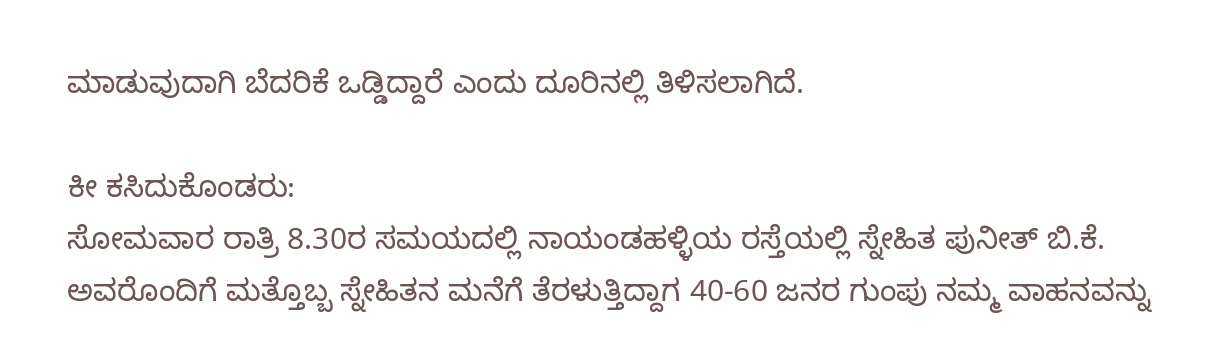ಮಾಡುವುದಾಗಿ ಬೆದರಿಕೆ ಒಡ್ಡಿದ್ದಾರೆ ಎಂದು ದೂರಿನಲ್ಲಿ ತಿಳಿಸಲಾಗಿದೆ.

ಕೀ ಕಸಿದುಕೊಂಡರು:
ಸೋಮವಾರ ರಾತ್ರಿ 8.30ರ ಸಮಯದಲ್ಲಿ ನಾಯಂಡಹಳ್ಳಿಯ ರಸ್ತೆಯಲ್ಲಿ ಸ್ನೇಹಿತ ಪುನೀತ್ ಬಿ.ಕೆ. ಅವರೊಂದಿಗೆ ಮತ್ತೊಬ್ಬ ಸ್ನೇಹಿತನ ಮನೆಗೆ ತೆರಳುತ್ತಿದ್ದಾಗ 40-60 ಜನರ ಗುಂಪು ನಮ್ಮ ವಾಹನವನ್ನು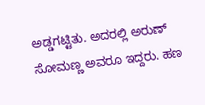ಅಡ್ಡಗಟ್ಟಿತು. ಅದರಲ್ಲಿ ಅರುಣ್ ಸೋಮಣ್ಣ ಅವರೂ ಇದ್ದರು. ಹಣ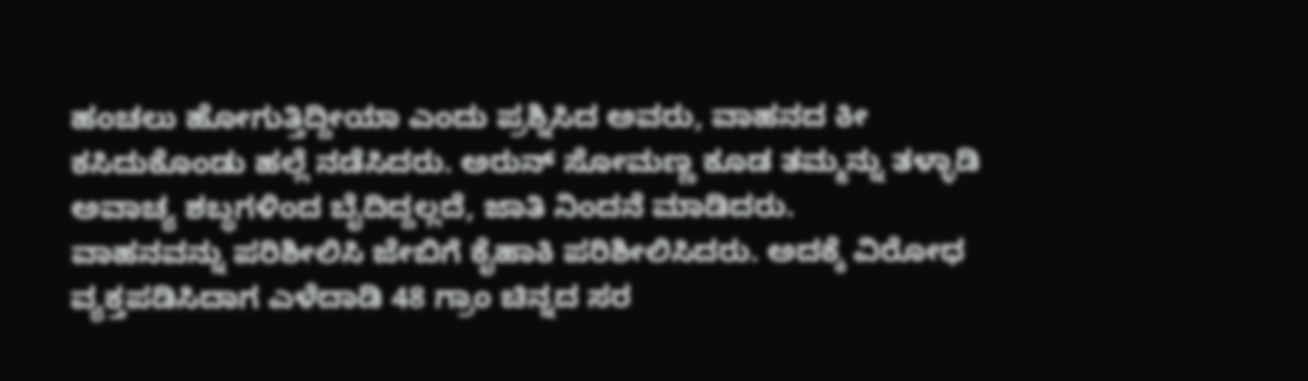ಹಂಚಲು ಹೋಗುತ್ತಿದ್ದೀಯಾ ಎಂದು ಪ್ರಶ್ನಿಸಿದ ಅವರು, ವಾಹನದ ಕೀ ಕಸಿದುಕೊಂಡು ಹಲ್ಲೆ ನಡೆಸಿದರು. ಅರುನ್ ಸೋಮಣ್ಣ ಕೂಡ ತಮ್ಮನ್ನು ತಳ್ಳಾಡಿ ಅವಾಚ್ಯ ಶಬ್ಧಗಳಿಂದ ಬೈದಿದ್ದಲ್ಲದೆ, ಜಾತಿ ನಿಂದನೆ ಮಾಡಿದರು.
ವಾಹನವನ್ನು ಪರಿಶೀಲಿಸಿ ಜೇಬಿಗೆ ಕೈಹಾಕಿ ಪರಿಶೀಲಿಸಿದರು. ಅದಕ್ಕೆ ವಿರೋಧ ವ್ಯಕ್ತಪಡಿಸಿದಾಗ ಎಳೆದಾಡಿ 48 ಗ್ರಾಂ ಚಿನ್ನದ ಸರ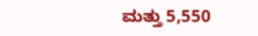ಮತ್ತು 5,550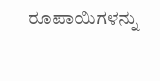ರೂಪಾಯಿಗಳನ್ನು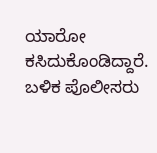ಯಾರೋ ಕಸಿದುಕೊಂಡಿದ್ದಾರೆ. ಬಳಿಕ ಪೊಲೀಸರು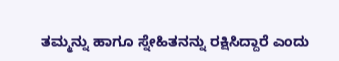ತಮ್ಮನ್ನು ಹಾಗೂ ಸ್ನೇಹಿತನನ್ನು ರಕ್ಷಿಸಿದ್ದಾರೆ ಎಂದು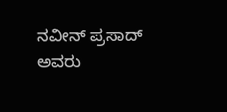ನವೀನ್ ಪ್ರಸಾದ್ ಅವರು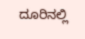ದೂರಿನಲ್ಲಿ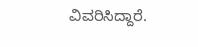ವಿವರಿಸಿದ್ದಾರೆ.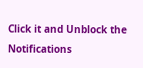Click it and Unblock the Notifications